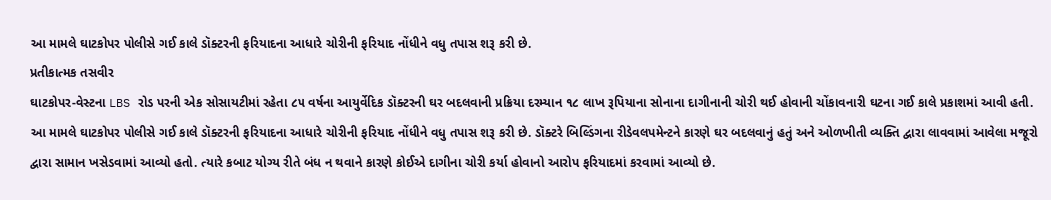આ મામલે ઘાટકોપર પોલીસે ગઈ કાલે ડૉક્ટરની ફરિયાદના આધારે ચોરીની ફરિયાદ નોંધીને વધુ તપાસ શરૂ કરી છે.
પ્રતીકાત્મક તસવીર
ઘાટકોપર-વેસ્ટના LBS રોડ પરની એક સોસાયટીમાં રહેતા ૮૫ વર્ષના આયુર્વેદિક ડૉક્ટરની ઘર બદલવાની પ્રક્રિયા દરમ્યાન ૧૮ લાખ રૂપિયાના સોનાના દાગીનાની ચોરી થઈ હોવાની ચોંકાવનારી ઘટના ગઈ કાલે પ્રકાશમાં આવી હતી. આ મામલે ઘાટકોપર પોલીસે ગઈ કાલે ડૉક્ટરની ફરિયાદના આધારે ચોરીની ફરિયાદ નોંધીને વધુ તપાસ શરૂ કરી છે. ડૉક્ટરે બિલ્ડિંગના રીડેવલપમેન્ટને કારણે ઘર બદલવાનું હતું અને ઓળખીતી વ્યક્તિ દ્વારા લાવવામાં આવેલા મજૂરો દ્વારા સામાન ખસેડવામાં આવ્યો હતો. ત્યારે કબાટ યોગ્ય રીતે બંધ ન થવાને કારણે કોઈએ દાગીના ચોરી કર્યા હોવાનો આરોપ ફરિયાદમાં કરવામાં આવ્યો છે.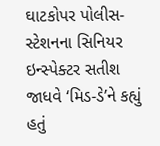ઘાટકોપર પોલીસ-સ્ટેશનના સિનિયર ઇન્સ્પેક્ટર સતીશ જાધવે ‘મિડ-ડે’ને કહ્યું હતું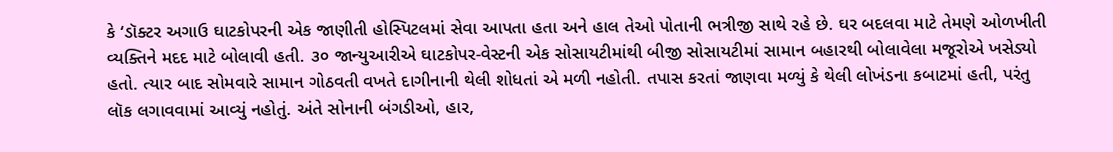કે ‘ડૉક્ટર અગાઉ ઘાટકોપરની એક જાણીતી હોસ્પિટલમાં સેવા આપતા હતા અને હાલ તેઓ પોતાની ભત્રીજી સાથે રહે છે. ઘર બદલવા માટે તેમણે ઓળખીતી વ્યક્તિને મદદ માટે બોલાવી હતી. ૩૦ જાન્યુઆરીએ ઘાટકોપર-વેસ્ટની એક સોસાયટીમાંથી બીજી સોસાયટીમાં સામાન બહારથી બોલાવેલા મજૂરોએ ખસેડ્યો હતો. ત્યાર બાદ સોમવારે સામાન ગોઠવતી વખતે દાગીનાની થેલી શોધતાં એ મળી નહોતી. તપાસ કરતાં જાણવા મળ્યું કે થેલી લોખંડના કબાટમાં હતી, પરંતુ લૉક લગાવવામાં આવ્યું નહોતું. અંતે સોનાની બંગડીઓ, હાર,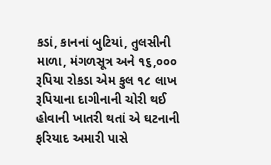કડાં, કાનનાં બુટિયાં, તુલસીની માળા, મંગળસૂત્ર અને ૧૬,૦૦૦ રૂપિયા રોકડા એમ કુલ ૧૮ લાખ રૂપિયાના દાગીનાની ચોરી થઈ હોવાની ખાતરી થતાં એ ઘટનાની ફરિયાદ અમારી પાસે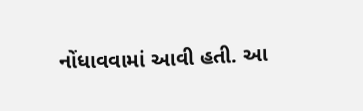નોંધાવવામાં આવી હતી. આ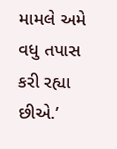મામલે અમે વધુ તપાસ કરી રહ્યા છીએ.’